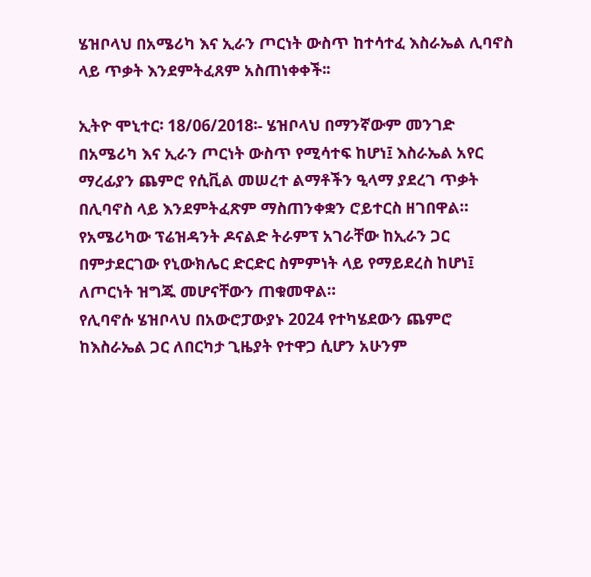ሄዝቦላህ በአሜሪካ እና ኢራን ጦርነት ውስጥ ከተሳተፈ እስራኤል ሊባኖስ ላይ ጥቃት እንደምትፈጸም አስጠነቀቀች፡፡

ኢትዮ ሞኒተር፡ 18/06/2018፡- ሄዝቦላህ በማንኛውም መንገድ በአሜሪካ እና ኢራን ጦርነት ውስጥ የሚሳተፍ ከሆነ፤ እስራኤል አየር ማረፊያን ጨምሮ የሲቪል መሠረተ ልማቶችን ዒላማ ያደረገ ጥቃት በሊባኖስ ላይ እንደምትፈጽም ማስጠንቀቋን ሮይተርስ ዘገበዋል።
የአሜሪካው ፕሬዝዳንት ዶናልድ ትራምፕ አገራቸው ከኢራን ጋር በምታደርገው የኒውክሌር ድርድር ስምምነት ላይ የማይደረስ ከሆነ፤ ለጦርነት ዝግጁ መሆናቸውን ጠቁመዋል።
የሊባኖሱ ሄዝቦላህ በአውሮፓውያኑ 2024 የተካሄደውን ጨምሮ ከእስራኤል ጋር ለበርካታ ጊዜያት የተዋጋ ሲሆን አሁንም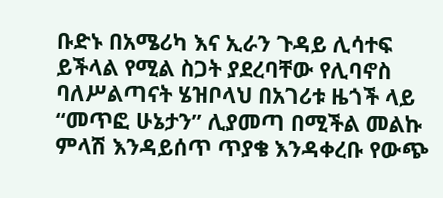ቡድኑ በአሜሪካ እና ኢራን ጉዳይ ሊሳተፍ ይችላል የሚል ስጋት ያደረባቸው የሊባኖስ ባለሥልጣናት ሄዝቦላህ በአገሪቱ ዜጎች ላይ “መጥፎ ሁኔታን” ሊያመጣ በሚችል መልኩ ምላሽ እንዳይሰጥ ጥያቄ እንዳቀረቡ የውጭ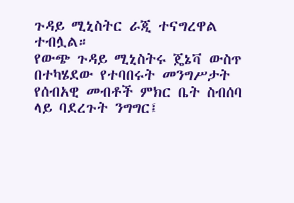ጉዳይ ሚኒስትር ራጂ ተናግረዋል ተብሏል።
የውጭ ጉዳይ ሚኒስትሩ ጄኔቫ ውስጥ በተካሄደው የተባበሩት መንግሥታት የሰብአዊ መብቶች ምክር ቤት ስብሰባ ላይ ባደረጉት ንግግር፤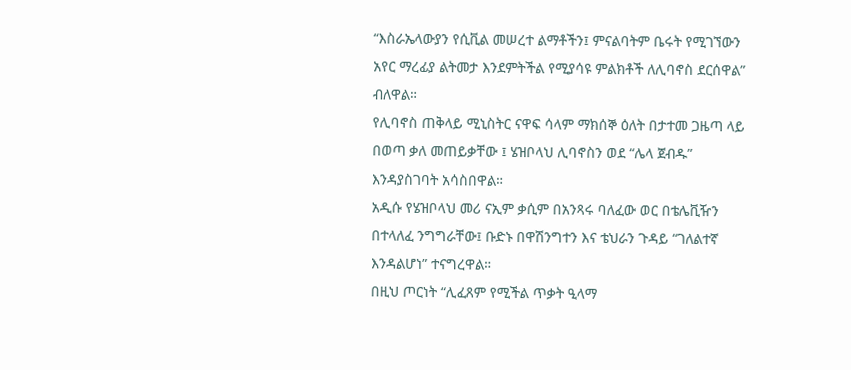“እስራኤላውያን የሲቪል መሠረተ ልማቶችን፤ ምናልባትም ቤሩት የሚገኘውን አየር ማረፊያ ልትመታ እንደምትችል የሚያሳዩ ምልክቶች ለሊባኖስ ደርሰዋል” ብለዋል።
የሊባኖስ ጠቅላይ ሚኒስትር ናዋፍ ሳላም ማክሰኞ ዕለት በታተመ ጋዜጣ ላይ በወጣ ቃለ መጠይቃቸው ፤ ሄዝቦላህ ሊባኖስን ወደ “ሌላ ጀብዱ” እንዳያስገባት አሳስበዋል።
አዲሱ የሄዝቦላህ መሪ ናኢም ቃሲም በአንጻሩ ባለፈው ወር በቴሌቪዥን በተላለፈ ንግግራቸው፤ ቡድኑ በዋሽንግተን እና ቴህራን ጉዳይ “ገለልተኛ እንዳልሆነ” ተናግረዋል።
በዚህ ጦርነት “ሊፈጸም የሚችል ጥቃት ዒላማ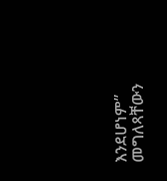እንደሆነም” መግለጻቸውን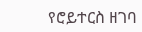የሮይተርስ ዘገባ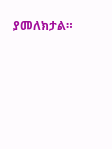ያመለክታል።